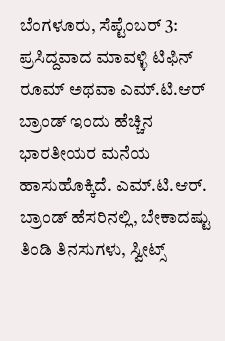ಬೆಂಗಳೂರು, ಸೆಪ್ಟೆಂಬರ್ 3: ಪ್ರಸಿದ್ದವಾದ ಮಾವಳ್ಳಿ ಟಿಫಿನ್ ರೂಮ್ ಅಥವಾ ಎಮ್.ಟಿ.ಆರ್ ಬ್ರಾಂಡ್ ಇಂದು ಹೆಚ್ಚಿನ ಭಾರತೀಯರ ಮನೆಯ ಹಾಸುಹೊಕ್ಕಿದೆ. ಎಮ್.ಟಿ.ಆರ್. ಬ್ರಾಂಡ್ ಹೆಸರಿನಲ್ಲಿ, ಬೇಕಾದಷ್ಟು ತಿಂಡಿ ತಿನಸುಗಳು, ಸ್ವೀಟ್ಸ್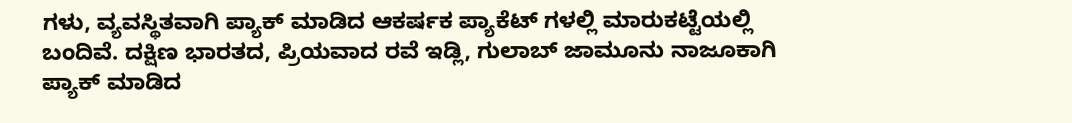ಗಳು, ವ್ಯವಸ್ಥಿತವಾಗಿ ಪ್ಯಾಕ್ ಮಾಡಿದ ಆಕರ್ಷಕ ಪ್ಯಾಕೆಟ್ ಗಳಲ್ಲಿ ಮಾರುಕಟ್ಟೆಯಲ್ಲಿ ಬಂದಿವೆ. ದಕ್ಷಿಣ ಭಾರತದ, ಪ್ರಿಯವಾದ ರವೆ ಇಡ್ಲಿ, ಗುಲಾಬ್ ಜಾಮೂನು ನಾಜೂಕಾಗಿ ಪ್ಯಾಕ್ ಮಾಡಿದ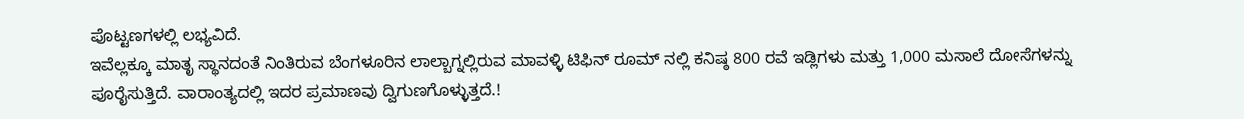ಪೊಟ್ಟಣಗಳಲ್ಲಿ ಲಭ್ಯವಿದೆ.
ಇವೆಲ್ಲಕ್ಕೂ ಮಾತೃ ಸ್ಥಾನದಂತೆ ನಿಂತಿರುವ ಬೆಂಗಳೂರಿನ ಲಾಲ್ಬಾಗ್ನಲ್ಲಿರುವ ಮಾವಳ್ಳಿ ಟಿಫಿನ್ ರೂಮ್ ನಲ್ಲಿ ಕನಿಷ್ಠ 800 ರವೆ ಇಡ್ಲಿಗಳು ಮತ್ತು 1,000 ಮಸಾಲೆ ದೋಸೆಗಳನ್ನು ಪೂರೈಸುತ್ತಿದೆ. ವಾರಾಂತ್ಯದಲ್ಲಿ ಇದರ ಪ್ರಮಾಣವು ದ್ವಿಗುಣಗೊಳ್ಳುತ್ತದೆ.!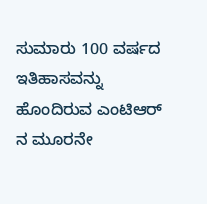ಸುಮಾರು 100 ವರ್ಷದ ಇತಿಹಾಸವನ್ನು ಹೊಂದಿರುವ ಎಂಟಿಆರ್ ನ ಮೂರನೇ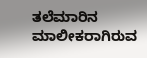ತಲೆಮಾರಿನ ಮಾಲೀಕರಾಗಿರುವ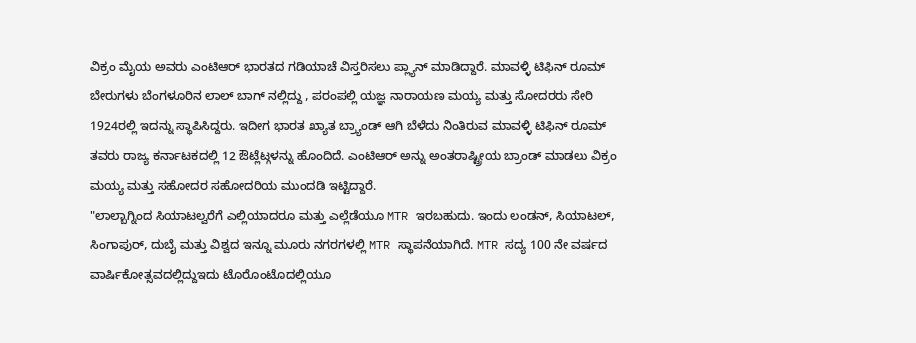ವಿಕ್ರಂ ಮೈಯ ಅವರು ಎಂಟಿಆರ್ ಭಾರತದ ಗಡಿಯಾಚೆ ವಿಸ್ತರಿಸಲು ಪ್ಲ್ಯಾನ್ ಮಾಡಿದ್ದಾರೆ. ಮಾವಳ್ಳಿ ಟಿಫಿನ್ ರೂಮ್ ಬೇರುಗಳು ಬೆಂಗಳೂರಿನ ಲಾಲ್ ಬಾಗ್ ನಲ್ಲಿದ್ದು , ಪರಂಪಲ್ಲಿ ಯಜ್ಞ ನಾರಾಯಣ ಮಯ್ಯ ಮತ್ತು ಸೋದರರು ಸೇರಿ 1924ರಲ್ಲಿ ಇದನ್ನು ಸ್ಥಾಪಿಸಿದ್ದರು. ಇದೀಗ ಭಾರತ ಖ್ಯಾತ ಬ್ರ್ಯಾಂಡ್ ಆಗಿ ಬೆಳೆದು ನಿಂತಿರುವ ಮಾವಳ್ಳಿ ಟಿಫಿನ್ ರೂಮ್ ತವರು ರಾಜ್ಯ ಕರ್ನಾಟಕದಲ್ಲಿ 12 ಔಟ್ಲೆಟ್ಗಳನ್ನು ಹೊಂದಿದೆ. ಎಂಟಿಆರ್ ಅನ್ನು ಅಂತರಾಷ್ಟ್ರೀಯ ಬ್ರಾಂಡ್ ಮಾಡಲು ವಿಕ್ರಂ ಮಯ್ಯ ಮತ್ತು ಸಹೋದರ ಸಹೋದರಿಯ ಮುಂದಡಿ ಇಟ್ಟಿದ್ದಾರೆ.
"ಲಾಲ್ಬಾಗ್ನಿಂದ ಸಿಯಾಟಲ್ವರೆಗೆ ಎಲ್ಲಿಯಾದರೂ ಮತ್ತು ಎಲ್ಲೆಡೆಯೂ MTR ಇರಬಹುದು. ಇಂದು ಲಂಡನ್, ಸಿಯಾಟಲ್, ಸಿಂಗಾಪುರ್, ದುಬೈ ಮತ್ತು ವಿಶ್ವದ ಇನ್ನೂ ಮೂರು ನಗರಗಳಲ್ಲಿ MTR ಸ್ಥಾಪನೆಯಾಗಿದೆ. MTR ಸದ್ಯ 100 ನೇ ವರ್ಷದ ವಾರ್ಷಿಕೋತ್ಸವದಲ್ಲಿದ್ದುಇದು ಟೊರೊಂಟೊದಲ್ಲಿಯೂ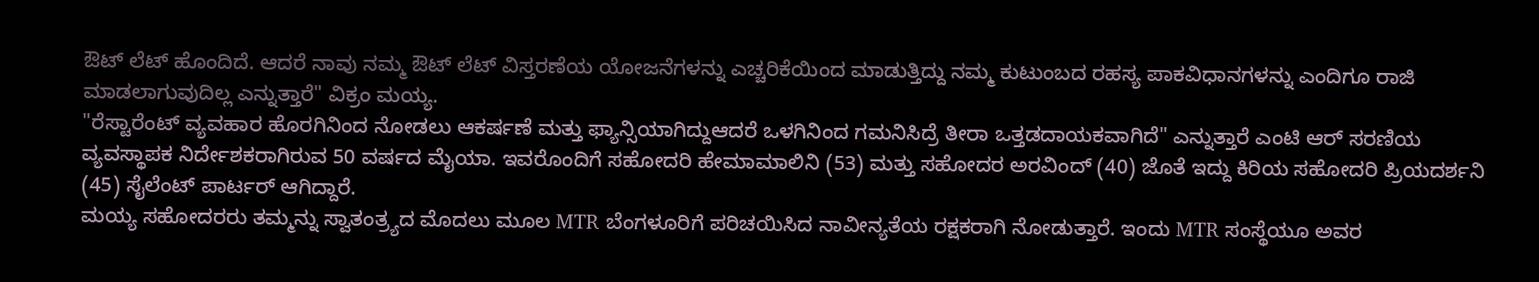ಔಟ್ ಲೆಟ್ ಹೊಂದಿದೆ. ಆದರೆ ನಾವು ನಮ್ಮ ಔಟ್ ಲೆಟ್ ವಿಸ್ತರಣೆಯ ಯೋಜನೆಗಳನ್ನು ಎಚ್ಚರಿಕೆಯಿಂದ ಮಾಡುತ್ತಿದ್ದು ನಮ್ಮ ಕುಟುಂಬದ ರಹಸ್ಯ ಪಾಕವಿಧಾನಗಳನ್ನು ಎಂದಿಗೂ ರಾಜಿ ಮಾಡಲಾಗುವುದಿಲ್ಲ ಎನ್ನುತ್ತಾರೆ" ವಿಕ್ರಂ ಮಯ್ಯ.
"ರೆಸ್ಟಾರೆಂಟ್ ವ್ಯವಹಾರ ಹೊರಗಿನಿಂದ ನೋಡಲು ಆಕರ್ಷಣೆ ಮತ್ತು ಫ್ಯಾನ್ಸಿಯಾಗಿದ್ದುಆದರೆ ಒಳಗಿನಿಂದ ಗಮನಿಸಿದ್ರೆ ತೀರಾ ಒತ್ತಡದಾಯಕವಾಗಿದೆ" ಎನ್ನುತ್ತಾರೆ ಎಂಟಿ ಆರ್ ಸರಣಿಯ ವ್ಯವಸ್ಥಾಪಕ ನಿರ್ದೇಶಕರಾಗಿರುವ 50 ವರ್ಷದ ಮೈಯಾ. ಇವರೊಂದಿಗೆ ಸಹೋದರಿ ಹೇಮಾಮಾಲಿನಿ (53) ಮತ್ತು ಸಹೋದರ ಅರವಿಂದ್ (40) ಜೊತೆ ಇದ್ದು ಕಿರಿಯ ಸಹೋದರಿ ಪ್ರಿಯದರ್ಶನಿ (45) ಸೈಲೆಂಟ್ ಪಾರ್ಟರ್ ಆಗಿದ್ದಾರೆ.
ಮಯ್ಯ ಸಹೋದರರು ತಮ್ಮನ್ನು ಸ್ವಾತಂತ್ರ್ಯದ ಮೊದಲು ಮೂಲ MTR ಬೆಂಗಳೂರಿಗೆ ಪರಿಚಯಿಸಿದ ನಾವೀನ್ಯತೆಯ ರಕ್ಷಕರಾಗಿ ನೋಡುತ್ತಾರೆ. ಇಂದು MTR ಸಂಸ್ಥೆಯೂ ಅವರ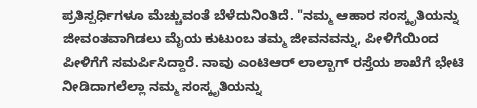ಪ್ರತಿಸ್ಪರ್ಧಿಗಳೂ ಮೆಚ್ಚುವಂತೆ ಬೆಳೆದುನಿಂತಿದೆ. "ನಮ್ಮ ಆಹಾರ ಸಂಸ್ಕೃತಿಯನ್ನು ಜೀವಂತವಾಗಿಡಲು ಮೈಯ ಕುಟುಂಬ ತಮ್ಮ ಜೀವನವನ್ನು, ಪೀಳಿಗೆಯಿಂದ ಪೀಳಿಗೆಗೆ ಸಮರ್ಪಿಸಿದ್ದಾರೆ. ನಾವು ಎಂಟಿಆರ್ ಲಾಲ್ಬಾಗ್ ರಸ್ತೆಯ ಶಾಖೆಗೆ ಭೇಟಿ ನೀಡಿದಾಗಲೆಲ್ಲಾ ನಮ್ಮ ಸಂಸ್ಕೃತಿಯನ್ನು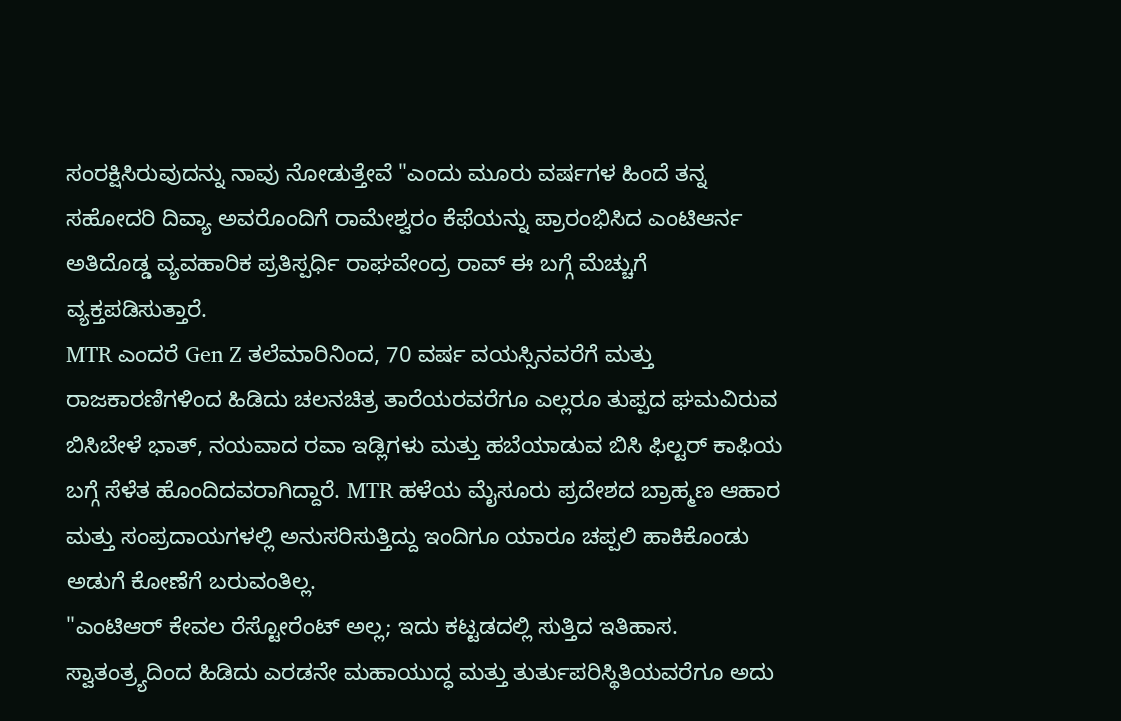ಸಂರಕ್ಷಿಸಿರುವುದನ್ನು ನಾವು ನೋಡುತ್ತೇವೆ "ಎಂದು ಮೂರು ವರ್ಷಗಳ ಹಿಂದೆ ತನ್ನ ಸಹೋದರಿ ದಿವ್ಯಾ ಅವರೊಂದಿಗೆ ರಾಮೇಶ್ವರಂ ಕೆಫೆಯನ್ನು ಪ್ರಾರಂಭಿಸಿದ ಎಂಟಿಆರ್ನ ಅತಿದೊಡ್ಡ ವ್ಯವಹಾರಿಕ ಪ್ರತಿಸ್ಪರ್ಧಿ ರಾಘವೇಂದ್ರ ರಾವ್ ಈ ಬಗ್ಗೆ ಮೆಚ್ಚುಗೆ ವ್ಯಕ್ತಪಡಿಸುತ್ತಾರೆ.
MTR ಎಂದರೆ Gen Z ತಲೆಮಾರಿನಿಂದ, 70 ವರ್ಷ ವಯಸ್ಸಿನವರೆಗೆ ಮತ್ತು ರಾಜಕಾರಣಿಗಳಿಂದ ಹಿಡಿದು ಚಲನಚಿತ್ರ ತಾರೆಯರವರೆಗೂ ಎಲ್ಲರೂ ತುಪ್ಪದ ಘಮವಿರುವ ಬಿಸಿಬೇಳೆ ಭಾತ್, ನಯವಾದ ರವಾ ಇಡ್ಲಿಗಳು ಮತ್ತು ಹಬೆಯಾಡುವ ಬಿಸಿ ಫಿಲ್ಟರ್ ಕಾಫಿಯ ಬಗ್ಗೆ ಸೆಳೆತ ಹೊಂದಿದವರಾಗಿದ್ದಾರೆ. MTR ಹಳೆಯ ಮೈಸೂರು ಪ್ರದೇಶದ ಬ್ರಾಹ್ಮಣ ಆಹಾರ ಮತ್ತು ಸಂಪ್ರದಾಯಗಳಲ್ಲಿ ಅನುಸರಿಸುತ್ತಿದ್ದು ಇಂದಿಗೂ ಯಾರೂ ಚಪ್ಪಲಿ ಹಾಕಿಕೊಂಡು ಅಡುಗೆ ಕೋಣೆಗೆ ಬರುವಂತಿಲ್ಲ.
"ಎಂಟಿಆರ್ ಕೇವಲ ರೆಸ್ಟೋರೆಂಟ್ ಅಲ್ಲ; ಇದು ಕಟ್ಟಡದಲ್ಲಿ ಸುತ್ತಿದ ಇತಿಹಾಸ. ಸ್ವಾತಂತ್ರ್ಯದಿಂದ ಹಿಡಿದು ಎರಡನೇ ಮಹಾಯುದ್ಧ ಮತ್ತು ತುರ್ತುಪರಿಸ್ಥಿತಿಯವರೆಗೂ ಅದು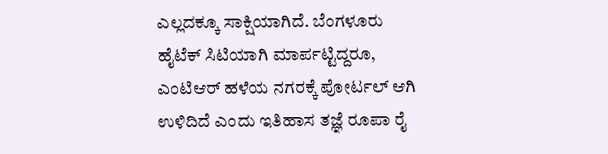ಎಲ್ಲದಕ್ಕೂ ಸಾಕ್ಷಿಯಾಗಿದೆ. ಬೆಂಗಳೂರು ಹೈಟೆಕ್ ಸಿಟಿಯಾಗಿ ಮಾರ್ಪಟ್ಟಿದ್ದರೂ, ಎಂಟಿಆರ್ ಹಳೆಯ ನಗರಕ್ಕೆ ಪೋರ್ಟಲ್ ಆಗಿ ಉಳಿದಿದೆ ಎಂದು ಇತಿಹಾಸ ತಜ್ಞೆ ರೂಪಾ ರೈ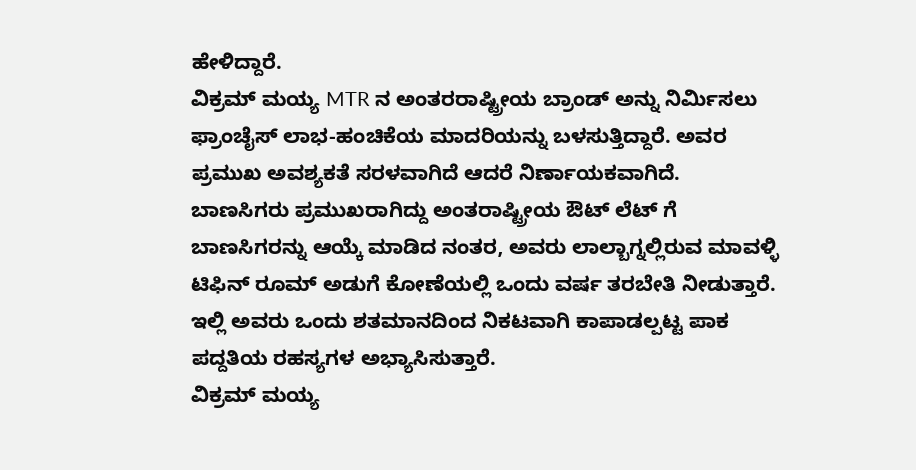ಹೇಳಿದ್ದಾರೆ.
ವಿಕ್ರಮ್ ಮಯ್ಯ MTR ನ ಅಂತರರಾಷ್ಟ್ರೀಯ ಬ್ರಾಂಡ್ ಅನ್ನು ನಿರ್ಮಿಸಲು ಫ್ರಾಂಚೈಸ್ ಲಾಭ-ಹಂಚಿಕೆಯ ಮಾದರಿಯನ್ನು ಬಳಸುತ್ತಿದ್ದಾರೆ. ಅವರ ಪ್ರಮುಖ ಅವಶ್ಯಕತೆ ಸರಳವಾಗಿದೆ ಆದರೆ ನಿರ್ಣಾಯಕವಾಗಿದೆ. ಬಾಣಸಿಗರು ಪ್ರಮುಖರಾಗಿದ್ದು ಅಂತರಾಷ್ಟ್ರೀಯ ಔಟ್ ಲೆಟ್ ಗೆ ಬಾಣಸಿಗರನ್ನು ಆಯ್ಕೆ ಮಾಡಿದ ನಂತರ, ಅವರು ಲಾಲ್ಬಾಗ್ನಲ್ಲಿರುವ ಮಾವಳ್ಳಿ ಟಿಫಿನ್ ರೂಮ್ ಅಡುಗೆ ಕೋಣೆಯಲ್ಲಿ ಒಂದು ವರ್ಷ ತರಬೇತಿ ನೀಡುತ್ತಾರೆ. ಇಲ್ಲಿ ಅವರು ಒಂದು ಶತಮಾನದಿಂದ ನಿಕಟವಾಗಿ ಕಾಪಾಡಲ್ಪಟ್ಟ ಪಾಕ ಪದ್ದತಿಯ ರಹಸ್ಯಗಳ ಅಭ್ಯಾಸಿಸುತ್ತಾರೆ.
ವಿಕ್ರಮ್ ಮಯ್ಯ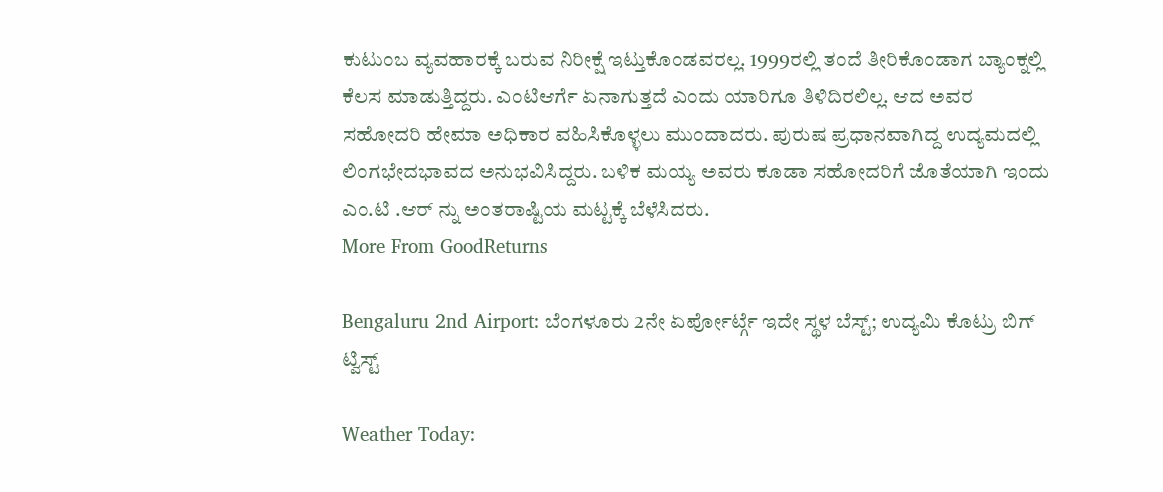ಕುಟುಂಬ ವ್ಯವಹಾರಕ್ಕೆ ಬರುವ ನಿರೀಕ್ಷೆ ಇಟ್ತುಕೊಂಡವರಲ್ಲ. 1999ರಲ್ಲಿ ತಂದೆ ತೀರಿಕೊಂಡಾಗ ಬ್ಯಾಂಕ್ನಲ್ಲಿ ಕೆಲಸ ಮಾಡುತ್ತಿದ್ದರು. ಎಂಟಿಆರ್ಗೆ ಏನಾಗುತ್ತದೆ ಎಂದು ಯಾರಿಗೂ ತಿಳಿದಿರಲಿಲ್ಲ. ಆದ ಅವರ ಸಹೋದರಿ ಹೇಮಾ ಅಧಿಕಾರ ವಹಿಸಿಕೊಳ್ಳಲು ಮುಂದಾದರು. ಪುರುಷ ಪ್ರಧಾನವಾಗಿದ್ದ ಉದ್ಯಮದಲ್ಲಿ ಲಿಂಗಭೇದಭಾವದ ಅನುಭವಿಸಿದ್ದರು. ಬಳಿಕ ಮಯ್ಯ ಅವರು ಕೂಡಾ ಸಹೋದರಿಗೆ ಜೊತೆಯಾಗಿ ಇಂದು ಎಂ.ಟಿ .ಆರ್ ನ್ನು ಅಂತರಾಷ್ಟಿಯ ಮಟ್ಟಕ್ಕೆ ಬೆಳೆಸಿದರು.
More From GoodReturns

Bengaluru 2nd Airport: ಬೆಂಗಳೂರು 2ನೇ ಏರ್ಪೋರ್ಟ್ಗೆ ಇದೇ ಸ್ಥಳ ಬೆಸ್ಟ್; ಉದ್ಯಮಿ ಕೊಟ್ರು ಬಿಗ್ ಟ್ವಿಸ್ಟ್

Weather Today: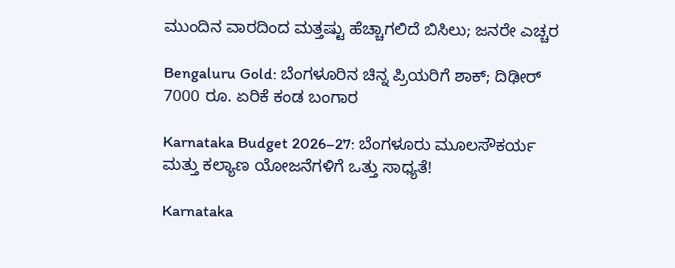ಮುಂದಿನ ವಾರದಿಂದ ಮತ್ತಷ್ಟು ಹೆಚ್ಚಾಗಲಿದೆ ಬಿಸಿಲು; ಜನರೇ ಎಚ್ಚರ

Bengaluru Gold: ಬೆಂಗಳೂರಿನ ಚಿನ್ನ ಪ್ರಿಯರಿಗೆ ಶಾಕ್; ದಿಢೀರ್ 7000 ರೂ. ಏರಿಕೆ ಕಂಡ ಬಂಗಾರ

Karnataka Budget 2026–27: ಬೆಂಗಳೂರು ಮೂಲಸೌಕರ್ಯ ಮತ್ತು ಕಲ್ಯಾಣ ಯೋಜನೆಗಳಿಗೆ ಒತ್ತು ಸಾಧ್ಯತೆ!

Karnataka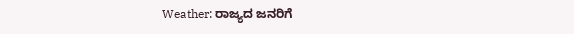Weather: ರಾಜ್ಯದ ಜನರಿಗೆ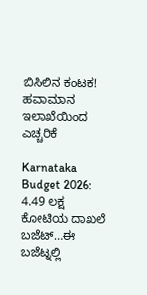ಬಿಸಿಲಿನ ಕಂಟಕ! ಹವಾಮಾನ ಇಲಾಖೆಯಿಂದ ಎಚ್ಚರಿಕೆ

Karnataka Budget 2026: 4.49 ಲಕ್ಷ ಕೋಟಿಯ ದಾಖಲೆ ಬಜೆಟ್…ಈ ಬಜೆಟ್ನಲ್ಲಿ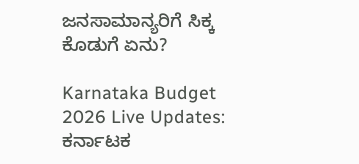ಜನಸಾಮಾನ್ಯರಿಗೆ ಸಿಕ್ಕ ಕೊಡುಗೆ ಏನು?

Karnataka Budget 2026 Live Updates: ಕರ್ನಾಟಕ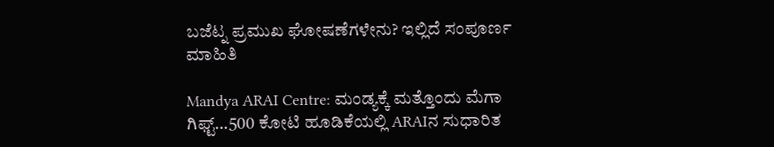ಬಜೆಟ್ನ ಪ್ರಮುಖ ಘೋಷಣೆಗಳೇನು? ಇಲ್ಲಿದೆ ಸಂಪೂರ್ಣ ಮಾಹಿತಿ

Mandya ARAI Centre: ಮಂಡ್ಯಕ್ಕೆ ಮತ್ತೊಂದು ಮೆಗಾ ಗಿಫ್ಟ್…500 ಕೋಟಿ ಹೂಡಿಕೆಯಲ್ಲಿ ARAIನ ಸುಧಾರಿತ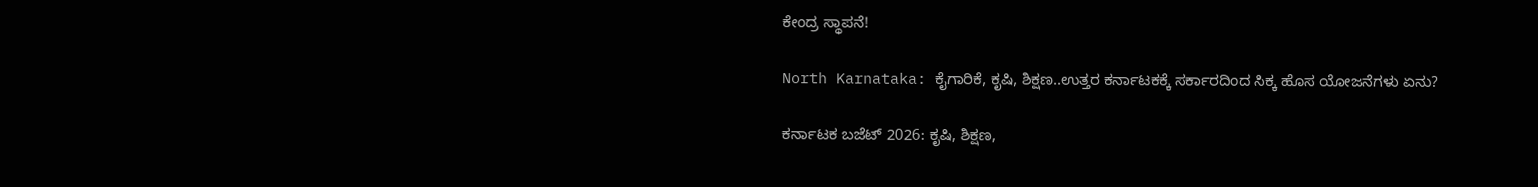ಕೇಂದ್ರ ಸ್ಥಾಪನೆ!

North Karnataka: ಕೈಗಾರಿಕೆ, ಕೃಷಿ, ಶಿಕ್ಷಣ..ಉತ್ತರ ಕರ್ನಾಟಕಕ್ಕೆ ಸರ್ಕಾರದಿಂದ ಸಿಕ್ಕ ಹೊಸ ಯೋಜನೆಗಳು ಏನು?

ಕರ್ನಾಟಕ ಬಜೆಟ್ 2026: ಕೃಷಿ, ಶಿಕ್ಷಣ,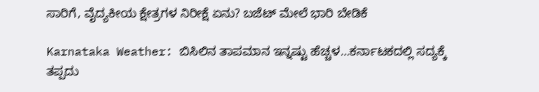ಸಾರಿಗೆ, ವೈದ್ಯಕೀಯ ಕ್ಷೇತ್ರಗಳ ನಿರೀಕ್ಷೆ ಏನು? ಬಜೆಟ್ ಮೇಲೆ ಭಾರಿ ಬೇಡಿಕೆ

Karnataka Weather: ಬಿಸಿಲಿನ ತಾಪಮಾನ ಇನ್ನಷ್ಟು ಹೆಚ್ಚಳ…ಕರ್ನಾಟಕದಲ್ಲಿ ಸದ್ಯಕ್ಕೆ ತಪ್ಪದು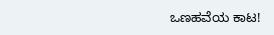ಒಣಹವೆಯ ಕಾಟ!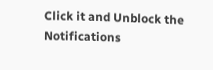Click it and Unblock the Notifications